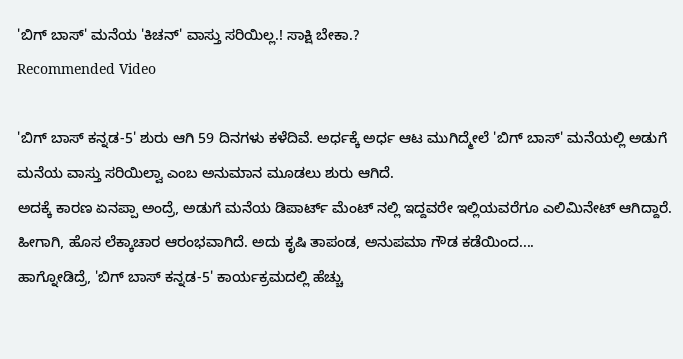'ಬಿಗ್ ಬಾಸ್' ಮನೆಯ 'ಕಿಚನ್' ವಾಸ್ತು ಸರಿಯಿಲ್ಲ.! ಸಾಕ್ಷಿ ಬೇಕಾ.?
Recommended Video

'ಬಿಗ್ ಬಾಸ್ ಕನ್ನಡ-5' ಶುರು ಆಗಿ 59 ದಿನಗಳು ಕಳೆದಿವೆ. ಅರ್ಧಕ್ಕೆ ಅರ್ಧ ಆಟ ಮುಗಿದ್ಮೇಲೆ 'ಬಿಗ್ ಬಾಸ್' ಮನೆಯಲ್ಲಿ ಅಡುಗೆ ಮನೆಯ ವಾಸ್ತು ಸರಿಯಿಲ್ವಾ ಎಂಬ ಅನುಮಾನ ಮೂಡಲು ಶುರು ಆಗಿದೆ.
ಅದಕ್ಕೆ ಕಾರಣ ಏನಪ್ಪಾ ಅಂದ್ರೆ, ಅಡುಗೆ ಮನೆಯ ಡಿಪಾರ್ಟ್ ಮೆಂಟ್ ನಲ್ಲಿ ಇದ್ದವರೇ ಇಲ್ಲಿಯವರೆಗೂ ಎಲಿಮಿನೇಟ್ ಆಗಿದ್ದಾರೆ. ಹೀಗಾಗಿ, ಹೊಸ ಲೆಕ್ಕಾಚಾರ ಆರಂಭವಾಗಿದೆ. ಅದು ಕೃಷಿ ತಾಪಂಡ, ಅನುಪಮಾ ಗೌಡ ಕಡೆಯಿಂದ....
ಹಾಗ್ನೋಡಿದ್ರೆ, 'ಬಿಗ್ ಬಾಸ್ ಕನ್ನಡ-5' ಕಾರ್ಯಕ್ರಮದಲ್ಲಿ ಹೆಚ್ಚು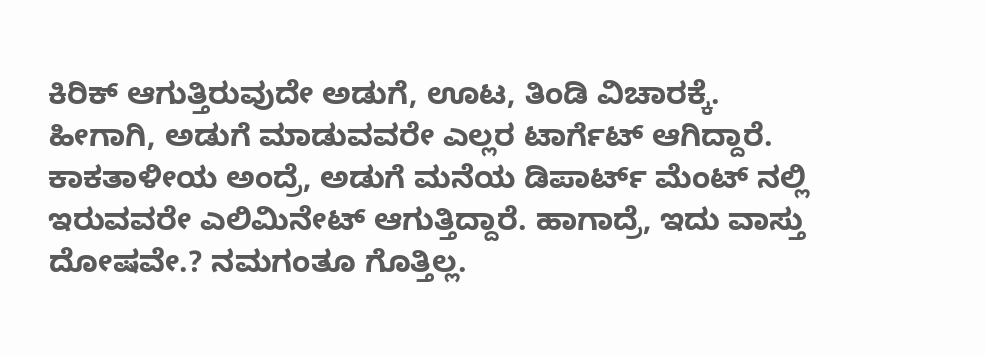ಕಿರಿಕ್ ಆಗುತ್ತಿರುವುದೇ ಅಡುಗೆ, ಊಟ, ತಿಂಡಿ ವಿಚಾರಕ್ಕೆ. ಹೀಗಾಗಿ, ಅಡುಗೆ ಮಾಡುವವರೇ ಎಲ್ಲರ ಟಾರ್ಗೆಟ್ ಆಗಿದ್ದಾರೆ. ಕಾಕತಾಳೀಯ ಅಂದ್ರೆ, ಅಡುಗೆ ಮನೆಯ ಡಿಪಾರ್ಟ್ ಮೆಂಟ್ ನಲ್ಲಿ ಇರುವವರೇ ಎಲಿಮಿನೇಟ್ ಆಗುತ್ತಿದ್ದಾರೆ. ಹಾಗಾದ್ರೆ, ಇದು ವಾಸ್ತು ದೋಷವೇ.? ನಮಗಂತೂ ಗೊತ್ತಿಲ್ಲ.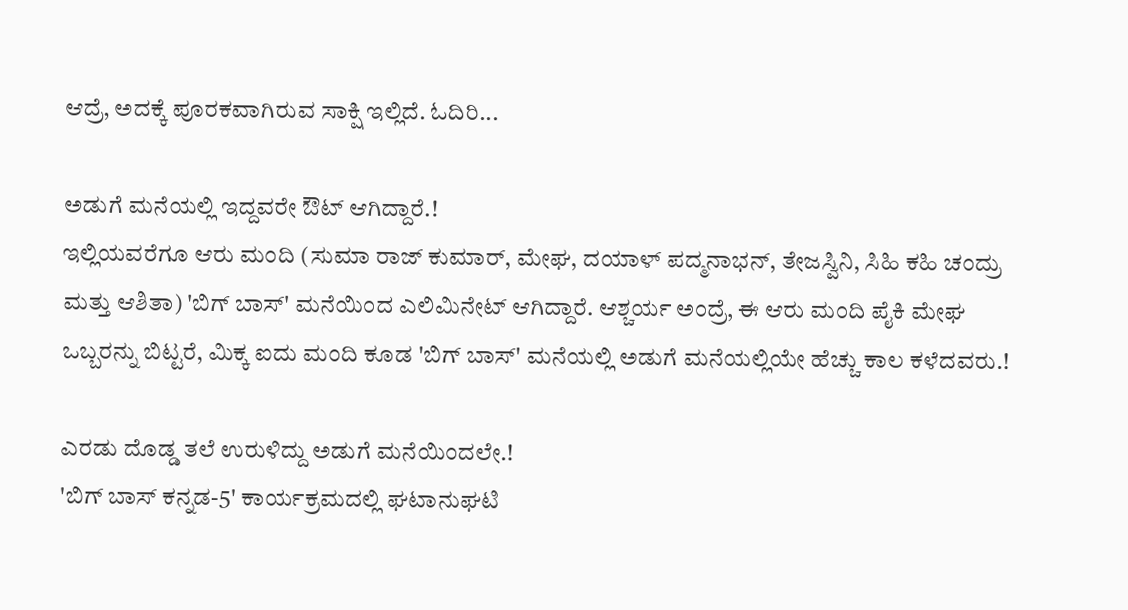ಆದ್ರೆ, ಅದಕ್ಕೆ ಪೂರಕವಾಗಿರುವ ಸಾಕ್ಷಿ ಇಲ್ಲಿದೆ. ಓದಿರಿ...

ಅಡುಗೆ ಮನೆಯಲ್ಲಿ ಇದ್ದವರೇ ಔಟ್ ಆಗಿದ್ದಾರೆ.!
ಇಲ್ಲಿಯವರೆಗೂ ಆರು ಮಂದಿ (ಸುಮಾ ರಾಜ್ ಕುಮಾರ್, ಮೇಘ, ದಯಾಳ್ ಪದ್ಮನಾಭನ್, ತೇಜಸ್ವಿನಿ, ಸಿಹಿ ಕಹಿ ಚಂದ್ರು ಮತ್ತು ಆಶಿತಾ) 'ಬಿಗ್ ಬಾಸ್' ಮನೆಯಿಂದ ಎಲಿಮಿನೇಟ್ ಆಗಿದ್ದಾರೆ. ಆಶ್ಚರ್ಯ ಅಂದ್ರೆ, ಈ ಆರು ಮಂದಿ ಪೈಕಿ ಮೇಘ ಒಬ್ಬರನ್ನು ಬಿಟ್ಟರೆ, ಮಿಕ್ಕ ಐದು ಮಂದಿ ಕೂಡ 'ಬಿಗ್ ಬಾಸ್' ಮನೆಯಲ್ಲಿ ಅಡುಗೆ ಮನೆಯಲ್ಲಿಯೇ ಹೆಚ್ಚು ಕಾಲ ಕಳೆದವರು.!

ಎರಡು ದೊಡ್ಡ ತಲೆ ಉರುಳಿದ್ದು ಅಡುಗೆ ಮನೆಯಿಂದಲೇ.!
'ಬಿಗ್ ಬಾಸ್ ಕನ್ನಡ-5' ಕಾರ್ಯಕ್ರಮದಲ್ಲಿ ಘಟಾನುಘಟಿ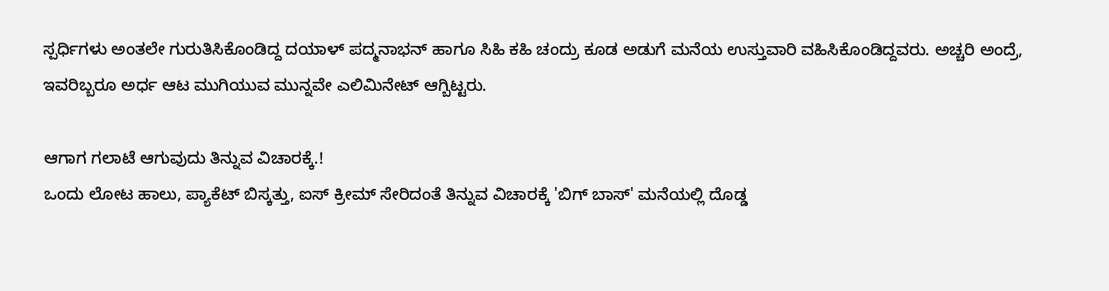ಸ್ಪರ್ಧಿಗಳು ಅಂತಲೇ ಗುರುತಿಸಿಕೊಂಡಿದ್ದ ದಯಾಳ್ ಪದ್ಮನಾಭನ್ ಹಾಗೂ ಸಿಹಿ ಕಹಿ ಚಂದ್ರು ಕೂಡ ಅಡುಗೆ ಮನೆಯ ಉಸ್ತುವಾರಿ ವಹಿಸಿಕೊಂಡಿದ್ದವರು. ಅಚ್ಚರಿ ಅಂದ್ರೆ, ಇವರಿಬ್ಬರೂ ಅರ್ಧ ಆಟ ಮುಗಿಯುವ ಮುನ್ನವೇ ಎಲಿಮಿನೇಟ್ ಆಗ್ಬಿಟ್ಟರು.

ಆಗಾಗ ಗಲಾಟೆ ಆಗುವುದು ತಿನ್ನುವ ವಿಚಾರಕ್ಕೆ.!
ಒಂದು ಲೋಟ ಹಾಲು, ಪ್ಯಾಕೆಟ್ ಬಿಸ್ಕತ್ತು, ಐಸ್ ಕ್ರೀಮ್ ಸೇರಿದಂತೆ ತಿನ್ನುವ ವಿಚಾರಕ್ಕೆ 'ಬಿಗ್ ಬಾಸ್' ಮನೆಯಲ್ಲಿ ದೊಡ್ಡ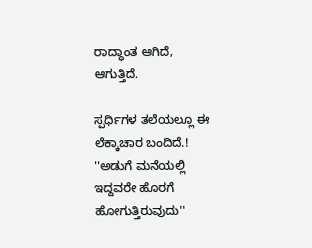ರಾದ್ಧಾಂತ ಆಗಿದೆ, ಆಗುತ್ತಿದೆ.

ಸ್ಪರ್ಧಿಗಳ ತಲೆಯಲ್ಲೂ ಈ ಲೆಕ್ಕಾಚಾರ ಬಂದಿದೆ.!
''ಅಡುಗೆ ಮನೆಯಲ್ಲಿ ಇದ್ದವರೇ ಹೊರಗೆ ಹೋಗುತ್ತಿರುವುದು''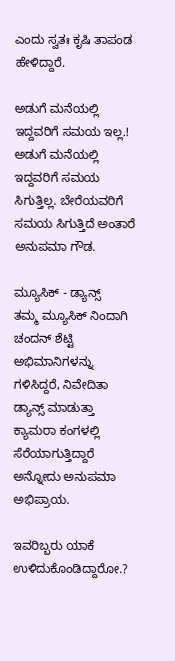ಎಂದು ಸ್ವತಃ ಕೃಷಿ ತಾಪಂಡ ಹೇಳಿದ್ದಾರೆ.

ಅಡುಗೆ ಮನೆಯಲ್ಲಿ ಇದ್ದವರಿಗೆ ಸಮಯ ಇಲ್ಲ.!
ಅಡುಗೆ ಮನೆಯಲ್ಲಿ ಇದ್ದವರಿಗೆ ಸಮಯ ಸಿಗುತ್ತಿಲ್ಲ. ಬೇರೆಯವರಿಗೆ ಸಮಯ ಸಿಗುತ್ತಿದೆ ಅಂತಾರೆ ಅನುಪಮಾ ಗೌಡ.

ಮ್ಯೂಸಿಕ್ - ಡ್ಯಾನ್ಸ್
ತಮ್ಮ ಮ್ಯೂಸಿಕ್ ನಿಂದಾಗಿ ಚಂದನ್ ಶೆಟ್ಟಿ ಅಭಿಮಾನಿಗಳನ್ನು ಗಳಿಸಿದ್ದರೆ, ನಿವೇದಿತಾ ಡ್ಯಾನ್ಸ್ ಮಾಡುತ್ತಾ ಕ್ಯಾಮರಾ ಕಂಗಳಲ್ಲಿ ಸೆರೆಯಾಗುತ್ತಿದ್ದಾರೆ ಅನ್ನೋದು ಅನುಪಮಾ ಅಭಿಪ್ರಾಯ.

ಇವರಿಬ್ಬರು ಯಾಕೆ ಉಳಿದುಕೊಂಡಿದ್ದಾರೋ.?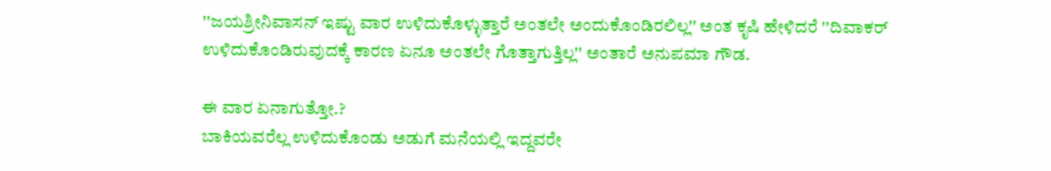''ಜಯಶ್ರೀನಿವಾಸನ್ ಇಷ್ಟು ವಾರ ಉಳಿದುಕೊಳ್ಳುತ್ತಾರೆ ಅಂತಲೇ ಅಂದುಕೊಂಡಿರಲಿಲ್ಲ'' ಅಂತ ಕೃಷಿ ಹೇಳಿದರೆ ''ದಿವಾಕರ್ ಉಳಿದುಕೊಂಡಿರುವುದಕ್ಕೆ ಕಾರಣ ಏನೂ ಅಂತಲೇ ಗೊತ್ತಾಗುತ್ತಿಲ್ಲ'' ಅಂತಾರೆ ಅನುಪಮಾ ಗೌಡ.

ಈ ವಾರ ಏನಾಗುತ್ತೋ.?
ಬಾಕಿಯವರೆಲ್ಲ ಉಳಿದುಕೊಂಡು ಅಡುಗೆ ಮನೆಯಲ್ಲಿ ಇದ್ದವರೇ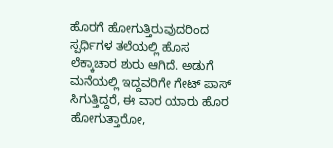ಹೊರಗೆ ಹೋಗುತ್ತಿರುವುದರಿಂದ ಸ್ಪರ್ಧಿಗಳ ತಲೆಯಲ್ಲಿ ಹೊಸ ಲೆಕ್ಕಾಚಾರ ಶುರು ಆಗಿದೆ. ಅಡುಗೆ ಮನೆಯಲ್ಲಿ ಇದ್ದವರಿಗೇ ಗೇಟ್ ಪಾಸ್ ಸಿಗುತ್ತಿದ್ದರೆ, ಈ ವಾರ ಯಾರು ಹೊರ ಹೋಗುತ್ತಾರೋ,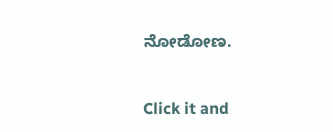ನೋಡೋಣ.


Click it and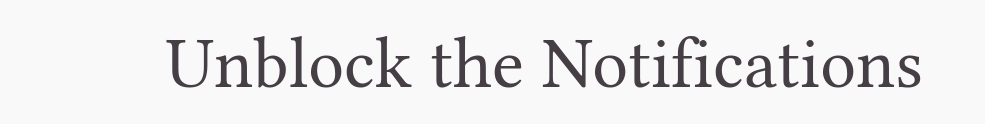Unblock the Notifications